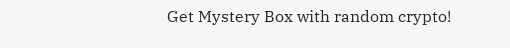Get Mystery Box with random crypto!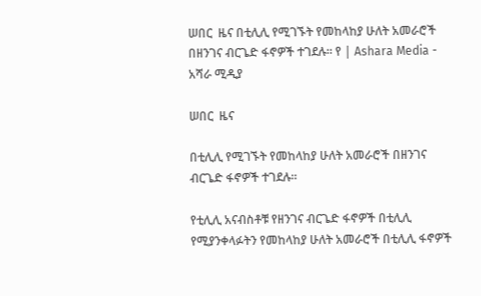ሠበር  ዜና በቲሊሊ የሚገኙት የመከላከያ ሁለት አመራሮች በዘንገና ብርጌድ ፋኖዎች ተገደሉ። የ | Ashara Media - አሻራ ሚዲያ

ሠበር  ዜና

በቲሊሊ የሚገኙት የመከላከያ ሁለት አመራሮች በዘንገና ብርጌድ ፋኖዎች ተገደሉ።

የቲሊሊ አናብስቶቹ የዘንገና ብርጌድ ፋኖዎች በቲሊሊ የሚያንቀላፉትን የመከላከያ ሁለት አመራሮች በቲሊሊ ፋኖዎች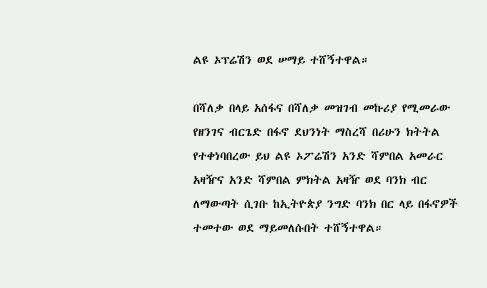ልዩ ኦፕሬሽን ወደ ሠማይ ተሸኝተዋል።

በሻለቃ በላይ አሰፋና በሻለቃ መዝገብ መኩሪያ የሚመራው የዘንገና ብርጌድ በፋኖ ደህንነት ማስረሻ በሪሁን ክትትል የተቀነባበረው ይህ ልዩ ኦፖሬሽን አንድ ሻምበል አመራር አዛዥና አንድ ሻምበል ምክትል አዛዥ ወደ ባንክ ብር ለማውጣት ሲገቡ ከኢትዮጵያ ንግድ ባንክ በር ላይ በፋኖዎች ተመተው ወደ ማይመለሱበት ተሸኝተዋል።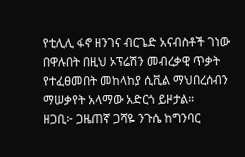የቲሊሊ ፋኖ ዘንገና ብርጌድ አናብስቶች ገነው በዋሉበት በዚህ ኦፕሬሽን መብረቃዊ ጥቃት የተፈፀመበት መከላከያ ሲቪል ማህበረሰብን ማሠቃየት አላማው አድርጎ ይዞታል።
ዘጋቢ፦ ጋዜጠኛ ጋሻዬ ንጉሴ ከግንባር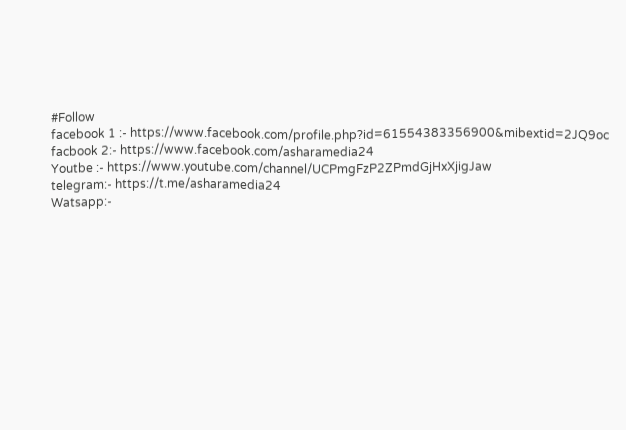#Follow
facebook 1 :- https://www.facebook.com/profile.php?id=61554383356900&mibextid=2JQ9oc
facbook 2:- https://www.facebook.com/asharamedia24
Youtbe :- https://www.youtube.com/channel/UCPmgFzP2ZPmdGjHxXjigJaw
telegram:- https://t.me/asharamedia24
Watsapp:-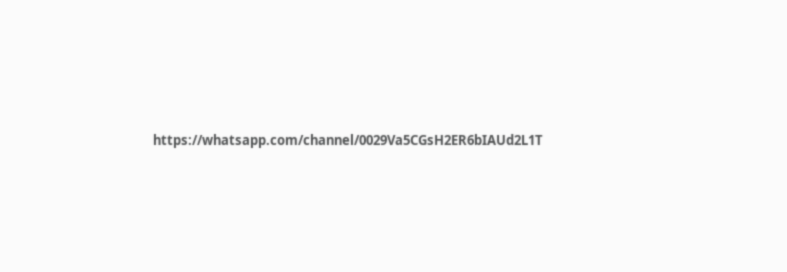https://whatsapp.com/channel/0029Va5CGsH2ER6bIAUd2L1T